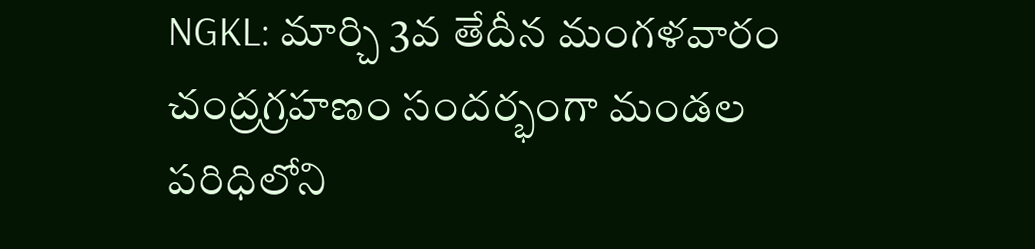NGKL: మార్చి 3వ తేదీన మంగళవారం చంద్రగ్రహణం సందర్భంగా మండల పరిధిలోని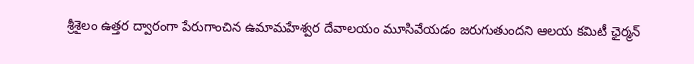శ్రీశైలం ఉత్తర ద్వారంగా పేరుగాంచిన ఉమామహేశ్వర దేవాలయం మూసివేయడం జరుగుతుందని ఆలయ కమిటీ ఛైర్మన్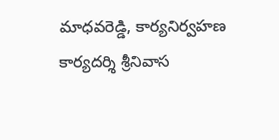మాధవరెడ్డి, కార్యనిర్వహణ కార్యదర్శి శ్రీనివాస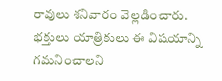రావులు శనివారం వెల్లడించారు. భక్తులు యాత్రికులు ఈ విషయాన్ని గమనించాలని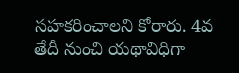సహకరించాలని కోరారు. 4వ తేదీ నుంచి యథావిధిగా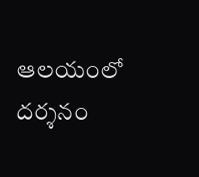ఆలయంలో దర్శనం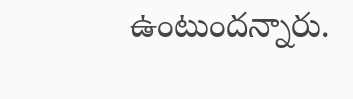ఉంటుందన్నారు.